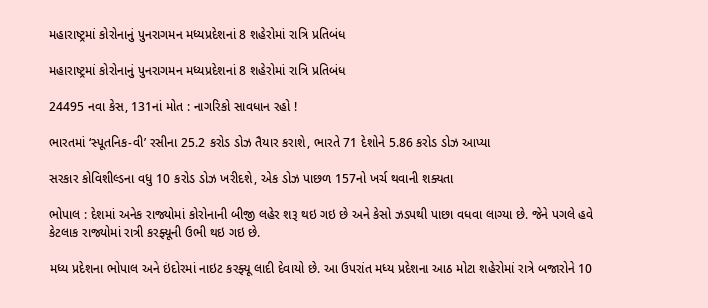મહારાષ્ટ્રમાં કોરોનાનું પુનરાગમન મધ્યપ્રદેશનાં 8 શહેરોમાં રાત્રિ પ્રતિબંધ

મહારાષ્ટ્રમાં કોરોનાનું પુનરાગમન મધ્યપ્રદેશનાં 8 શહેરોમાં રાત્રિ પ્રતિબંધ

24495 નવા કેસ, 131નાં મોત : નાગરિકો સાવધાન રહો !

ભારતમાં ‘સ્પૂતનિક-વી’ રસીના 25.2 કરોડ ડોઝ તૈયાર કરાશે, ભારતે 71 દેશોને 5.86 કરોડ ડોઝ આપ્યા

સરકાર કોવિશીલ્ડના વધુ 10 કરોડ ડોઝ ખરીદશે, એક ડોઝ પાછળ 157નો ખર્ચ થવાની શક્યતા

ભોપાલ : દેશમાં અનેક રાજ્યોમાં કોરોનાની બીજી લહેર શરૂ થઇ ગઇ છે અને કેસો ઝડપથી પાછા વધવા લાગ્યા છે. જેને પગલે હવે કેટલાક રાજ્યોમાં રાત્રી કરફ્યૂની ઉભી થઇ ગઇ છે.

મધ્ય પ્રદેશના ભોપાલ અને ઇંદોરમાં નાઇટ કરફ્યૂ લાદી દેવાયો છે. આ ઉપરાંત મધ્ય પ્રદેશના આઠ મોટા શહેરોમાં રાત્રે બજારોને 10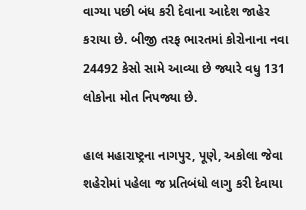વાગ્યા પછી બંધ કરી દેવાના આદેશ જાહેર કરાયા છે. બીજી તરફ ભારતમાં કોરોનાના નવા 24492 કેસો સામે આવ્યા છે જ્યારે વધુ 131 લોકોના મોત નિપજ્યા છે.

હાલ મહારાષ્ટ્રના નાગપુર, પૂણે, અકોલા જેવા શહેરોમાં પહેલા જ પ્રતિબંધો લાગુ કરી દેવાયા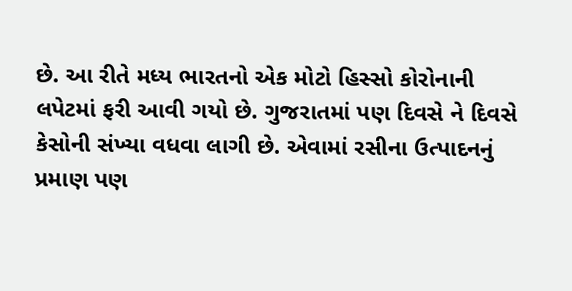છે. આ રીતે મધ્ય ભારતનો એક મોટો હિસ્સો કોરોનાની લપેટમાં ફરી આવી ગયો છે. ગુજરાતમાં પણ દિવસે ને દિવસે કેસોની સંખ્યા વધવા લાગી છે. એવામાં રસીના ઉત્પાદનનું પ્રમાણ પણ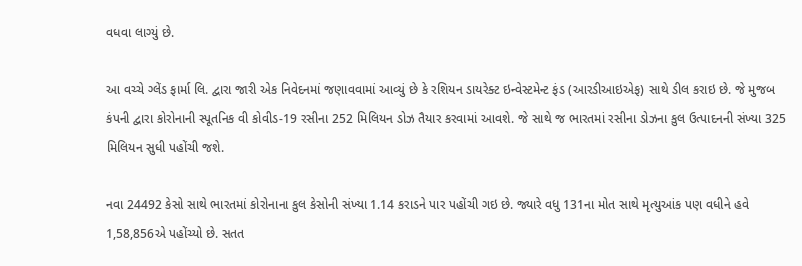વધવા લાગ્યું છે.

આ વચ્ચે ગ્લેંડ ફાર્મા લિ. દ્વારા જારી એક નિવેદનમાં જણાવવામાં આવ્યું છે કે રશિયન ડાયરેક્ટ ઇન્વેસ્ટમેન્ટ ફંડ (આરડીઆઇએફ) સાથે ડીલ કરાઇ છે. જે મુજબ કંપની દ્વારા કોરોનાની સ્પૂતનિક વી કોવીડ-19 રસીના 252 મિલિયન ડોઝ તૈયાર કરવામાં આવશે. જે સાથે જ ભારતમાં રસીના ડોઝના કુલ ઉત્પાદનની સંખ્યા 325 મિલિયન સુધી પહોંચી જશે.

નવા 24492 કેસો સાથે ભારતમાં કોરોનાના કુલ કેસોની સંખ્યા 1.14 કરાડને પાર પહોંચી ગઇ છે. જ્યારે વધુ 131ના મોત સાથે મૃત્યુઆંક પણ વધીને હવે 1,58,856એ પહોંચ્યો છે. સતત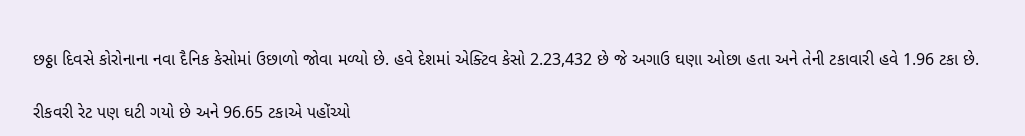છઠ્ઠા દિવસે કોરોનાના નવા દૈનિક કેસોમાં ઉછાળો જોવા મળ્યો છે. હવે દેશમાં એક્ટિવ કેસો 2.23,432 છે જે અગાઉ ઘણા ઓછા હતા અને તેની ટકાવારી હવે 1.96 ટકા છે.

રીકવરી રેટ પણ ઘટી ગયો છે અને 96.65 ટકાએ પહોંચ્યો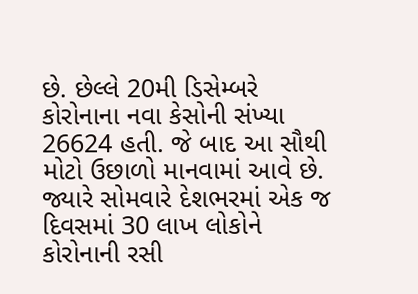છે. છેલ્લે 20મી ડિસેમ્બરે કોરોનાના નવા કેસોની સંખ્યા 26624 હતી. જે બાદ આ સૌથી મોટો ઉછાળો માનવામાં આવે છે. જ્યારે સોમવારે દેશભરમાં એક જ દિવસમાં 30 લાખ લોકોને કોરોનાની રસી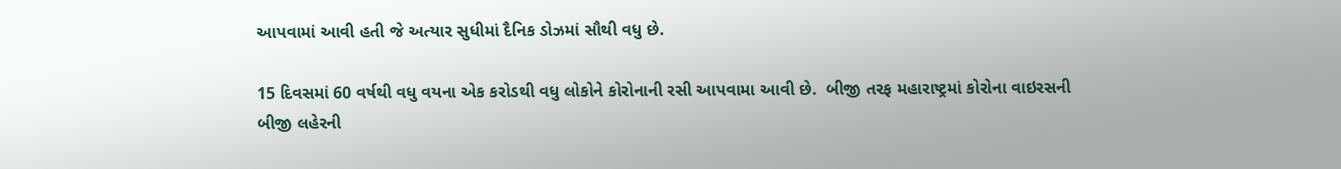આપવામાં આવી હતી જે અત્યાર સુધીમાં દૈનિક ડોઝમાં સૌથી વધુ છે.

15 દિવસમાં 60 વર્ષથી વધુ વયના એક કરોડથી વધુ લોકોને કોરોનાની રસી આપવામા આવી છે.  બીજી તરફ મહારાષ્ટ્રમાં કોરોના વાઇરસની બીજી લહેરની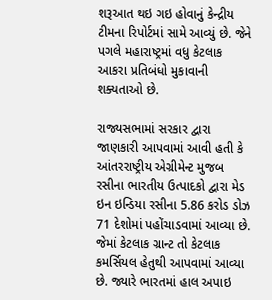શરૂઆત થઇ ગઇ હોવાનું કેન્દ્રીય ટીમના રિપોર્ટમાં સામે આવ્યું છે. જેને પગલે મહારાષ્ટ્રમાં વધુ કેટલાક આકરા પ્રતિબંધો મુકાવાની શક્યતાઓ છે.

રાજ્યસભામાં સરકાર દ્વારા જાણકારી આપવામાં આવી હતી કે આંતરરાષ્ટ્રીય એગ્રીમેન્ટ મુજબ રસીના ભારતીય ઉત્પાદકો દ્વારા મેડ ઇન ઇન્ડિયા રસીના 5.86 કરોડ ડોઝ 71 દેશોમાં પહોંચાડવામાં આવ્યા છે. જેમાં કેટલાક ગ્રાન્ટ તો કેટલાક કમર્સિયલ હેતુથી આપવામાં આવ્યા છે. જ્યારે ભારતમાં હાલ અપાઇ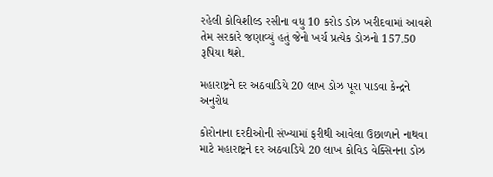રહેલી કોવિશીલ્ડ રસીના વધુ 10 કરોડ ડોઝ ખરીદવામાં આવશે તેમ સરકારે જણાવ્યું હતું જેનો ખર્ચ પ્રત્યેક ડોઝનો 157.50 રૂપિયા થશે.

મહારાષ્ટ્રને દર અઠવાડિયે 20 લાખ ડોઝ પૂરા પાડવા કેન્દ્રને અનુરોધ

કોરોનાના દરદીઓની સંખ્યામાં ફરીથી આવેલા ઉછાળાને નાથવા  માટે મહારાષ્ટ્રને દર અઠવાડિયે 20 લાખ કોવિડ વેક્સિનના ડોઝ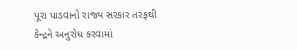પૂરા પાડવાનો રાજ્ય સરકાર તરફથી કેન્દ્રને અનુરોધ કરવામાં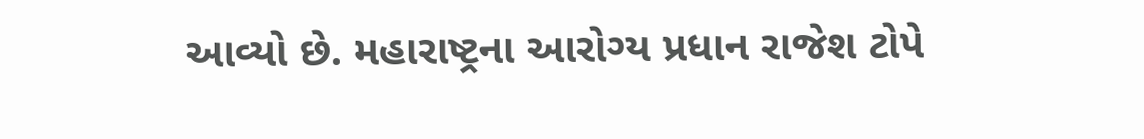આવ્યો છે. મહારાષ્ટ્રના આરોગ્ય પ્રધાન રાજેશ ટોપે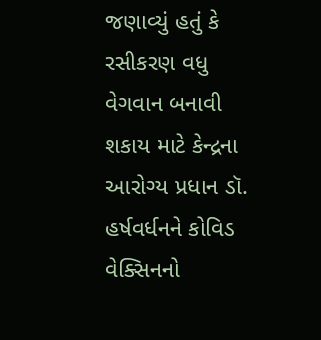જણાવ્યું હતું કે રસીકરણ વધુ વેગવાન બનાવી શકાય માટે કેન્દ્રના આરોગ્ય પ્રધાન ડૉ. હર્ષવર્ધનને કોવિડ  વેક્સિનનો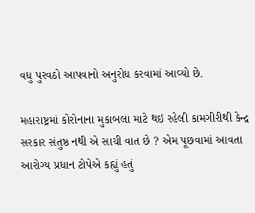વધુ પુરવઠો આપવાનો અનુરોધ કરવામાં આવ્યો છે.

મહારાષ્ટ્રમાં કોરોનાના મુકાબલા માટે થઇ રહેલી કામગીરીથી કેન્દ્ર સરકાર સંતુષ્ઠ નથી એ સાચી વાત છે ? એમ પૂછવામાં આવતા આરોગ્ય પ્રધાન ટોપેએ કહ્યું હતું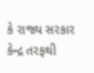કે રાજ્ય સરકાર કેન્દ્ર તરફથી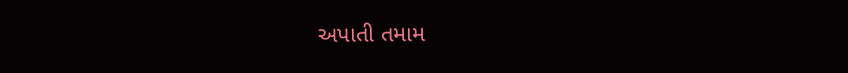અપાતી તમામ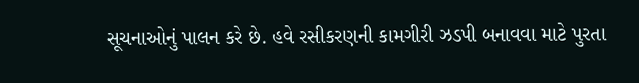સૂચનાઓનું પાલન કરે છે. હવે રસીકરણની કામગીરી ઝડપી બનાવવા માટે પુરતા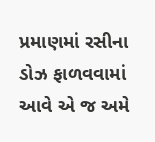પ્રમાણમાં રસીના ડોઝ ફાળવવામાં આવે એ જ અમે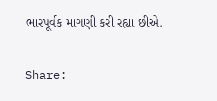ભારપૂર્વક માગણી કરી રહ્યા છીએ.

Share: